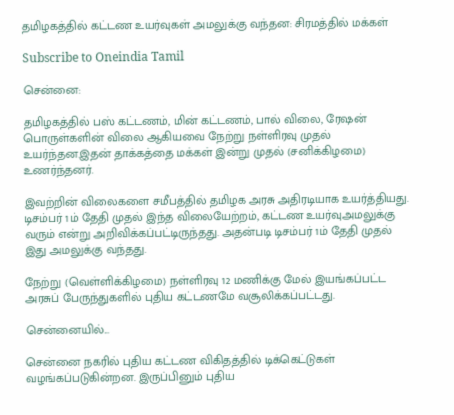தமிழகத்தில் கட்டண உயர்வுகள் அமலுக்கு வந்தன: சிரமத்தில் மக்கள்

Subscribe to Oneindia Tamil

சென்னை:

தமிழகத்தில் பஸ் கட்டணம், மின் கட்டணம், பால் விலை, ரேஷன் பொருள்களின் விலை ஆகியவை நேற்று நள்ளிரவு முதல் உயர்ந்தன.இதன் தாக்கத்தை மக்கள் இன்று முதல் (சனிக்கிழமை) உணர்ந்தனர்.

இவற்றின் விலைகளை சமீபத்தில் தமிழக அரசு அதிரடியாக உயர்த்தியது. டிசம்பர் 1ம் தேதி முதல் இந்த விலையேற்றம், கட்டண உயர்வுஅமலுக்கு வரும் என்று அறிவிக்கப்பட்டிருந்தது. அதன்படி டிசம்பர் 1ம் தேதி முதல் இது அமலுக்கு வந்தது.

நேற்று (வெள்ளிக்கிழமை) நள்ளிரவு 12 மணிக்கு மேல் இயங்கப்பட்ட அரசுப் பேருந்துகளில் புதிய கட்டணமே வசூலிக்கப்பட்டது.

சென்னையில்...

சென்னை நகரில் புதிய கட்டண விகிதத்தில் டிக்கெட்டுகள் வழங்கப்படுகின்றன. இருப்பினும் புதிய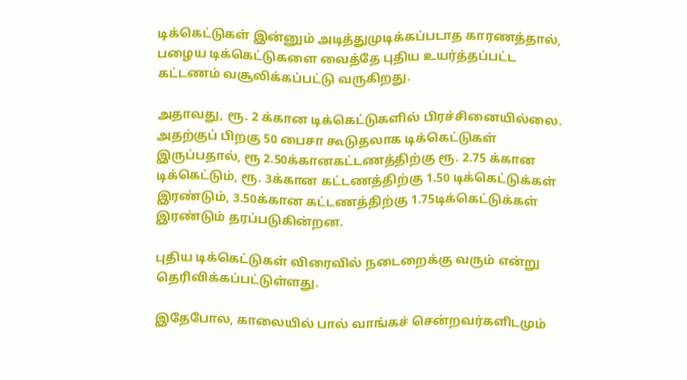டிக்கெட்டுகள் இன்னும் அடித்துமுடிக்கப்படாத காரணத்தால், பழைய டிக்கெட்டுகளை வைத்தே புதிய உயர்த்தப்பட்ட கட்டணம் வசூலிக்கப்பட்டு வருகிறது.

அதாவது, ரூ. 2 க்கான டிக்கெட்டுகளில் பிரச்சினையில்லை. அதற்குப் பிறகு 50 பைசா கூடுதலாக டிக்கெட்டுகள் இருப்பதால், ரூ 2.50க்கானகட்டணத்திற்கு ரூ. 2.75 க்கான டிக்கெட்டும், ரூ. 3க்கான கட்டணத்திற்கு 1.50 டிக்கெட்டுக்கள் இரண்டும், 3.50க்கான கட்டணத்திற்கு 1.75டிக்கெட்டுக்கள் இரண்டும் தரப்படுகின்றன.

புதிய டிக்கெட்டுகள் விரைவில் நடைறைக்கு வரும் என்று தெரிவிக்கப்பட்டுள்ளது.

இதேபோல, காலையில் பால் வாங்கச் சென்றவர்களிடமும்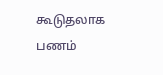கூடுதலாக பணம்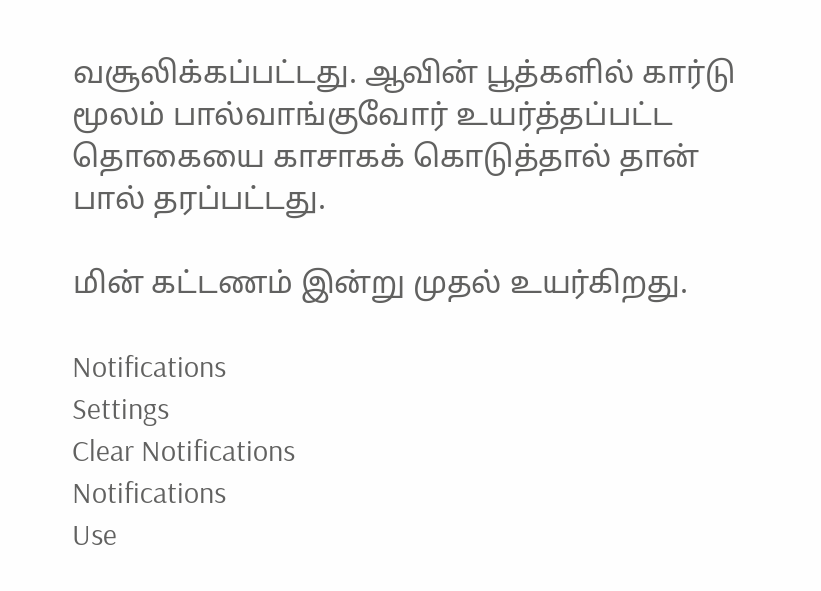வசூலிக்கப்பட்டது. ஆவின் பூத்களில் கார்டு மூலம் பால்வாங்குவோர் உயர்த்தப்பட்ட தொகையை காசாகக் கொடுத்தால் தான் பால் தரப்பட்டது.

மின் கட்டணம் இன்று முதல் உயர்கிறது.

Notifications
Settings
Clear Notifications
Notifications
Use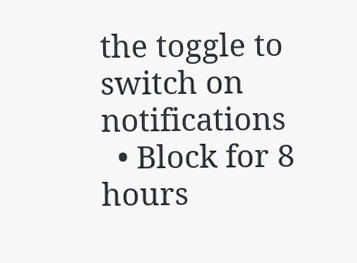the toggle to switch on notifications
  • Block for 8 hours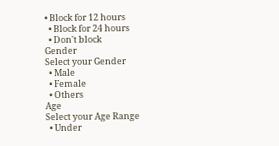• Block for 12 hours
  • Block for 24 hours
  • Don't block
Gender
Select your Gender
  • Male
  • Female
  • Others
Age
Select your Age Range
  • Under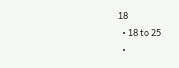18
  • 18 to 25
  •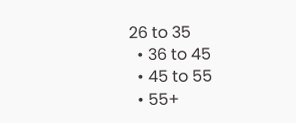26 to 35
  • 36 to 45
  • 45 to 55
  • 55+